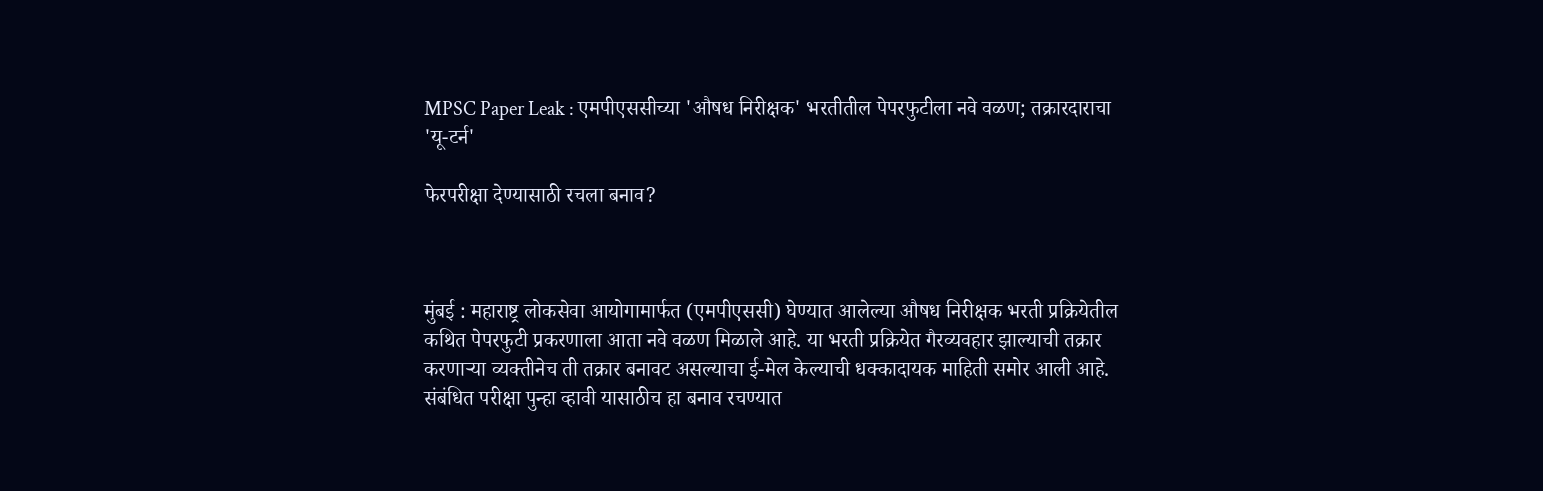MPSC Paper Leak : एमपीएससीच्या 'औषध निरीक्षक' भरतीतील पेपरफुटीला नवे वळण; तक्रारदाराचा 'यू-टर्न'

फेरपरीक्षा देण्यासाठी रचला बनाव?



मुंबई : महाराष्ट्र लोकसेवा आयोगामार्फत (एमपीएससी) घेण्यात आलेल्या औषध निरीक्षक भरती प्रक्रियेतील कथित पेपरफुटी प्रकरणाला आता नवे वळण मिळाले आहे. या भरती प्रक्रियेत गैरव्यवहार झाल्याची तक्रार करणाऱ्या व्यक्तीनेच ती तक्रार बनावट असल्याचा ई-मेल केल्याची धक्कादायक माहिती समोर आली आहे. संबंधित परीक्षा पुन्हा व्हावी यासाठीच हा बनाव रचण्यात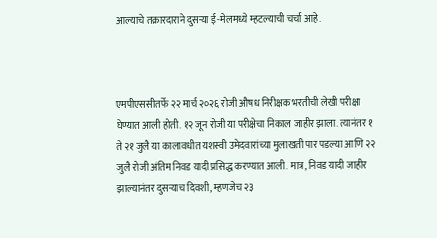आल्याचे तक्रारदाराने दुसऱ्या ई-मेलमध्ये म्हटल्याची चर्चा आहे.



एमपीएससीतर्फे २२ मार्च २०२६ रोजी औषध निरीक्षक भरतीची लेखी परीक्षा घेण्यात आली होती. १२ जून रोजी या परीक्षेचा निकाल जाहीर झाला. त्यानंतर १ ते २१ जुलै या कालावधीत यशस्वी उमेदवारांच्या मुलाखती पार पडल्या आणि २२ जुलै रोजी अंतिम निवड यादी प्रसिद्ध करण्यात आली. मात्र, निवड यादी जाहीर झाल्यानंतर दुसऱ्याच दिवशी, म्हणजेच २३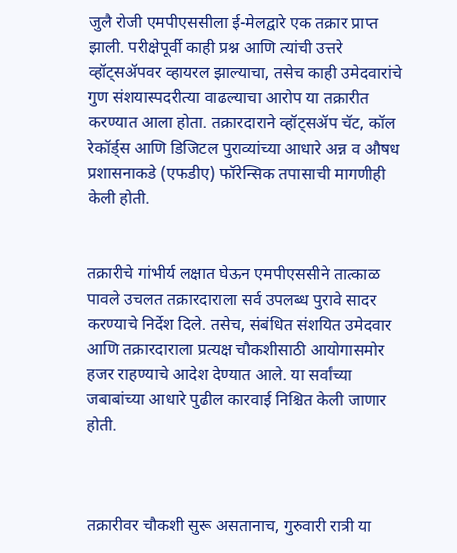जुलै रोजी एमपीएससीला ई-मेलद्वारे एक तक्रार प्राप्त झाली. परीक्षेपूर्वी काही प्रश्न आणि त्यांची उत्तरे व्हॉट्सॲपवर व्हायरल झाल्याचा, तसेच काही उमेदवारांचे गुण संशयास्पदरीत्या वाढल्याचा आरोप या तक्रारीत करण्यात आला होता. तक्रारदाराने व्हॉट्सॲप चॅट, कॉल रेकॉर्ड्स आणि डिजिटल पुराव्यांच्या आधारे अन्न व औषध प्रशासनाकडे (एफडीए) फॉरेन्सिक तपासाची मागणीही केली होती.


तक्रारीचे गांभीर्य लक्षात घेऊन एमपीएससीने तात्काळ पावले उचलत तक्रारदाराला सर्व उपलब्ध पुरावे सादर करण्याचे निर्देश दिले. तसेच, संबंधित संशयित उमेदवार आणि तक्रारदाराला प्रत्यक्ष चौकशीसाठी आयोगासमोर हजर राहण्याचे आदेश देण्यात आले. या सर्वांच्या जबाबांच्या आधारे पुढील कारवाई निश्चित केली जाणार होती.



तक्रारीवर चौकशी सुरू असतानाच, गुरुवारी रात्री या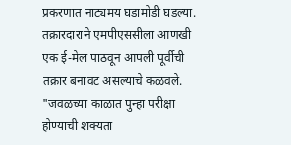प्रकरणात नाट्यमय घडामोडी घडल्या. तक्रारदाराने एमपीएससीला आणखी एक ई-मेल पाठवून आपली पूर्वीची तक्रार बनावट असल्याचे कळवले. "जवळच्या काळात पुन्हा परीक्षा होण्याची शक्यता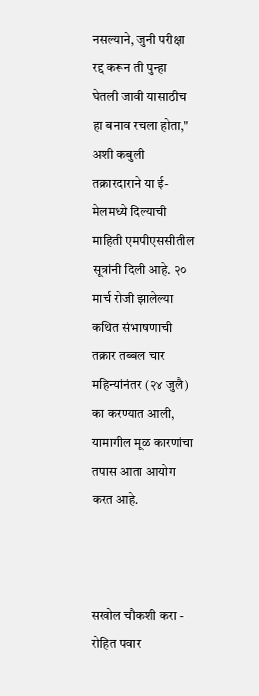नसल्याने, जुनी परीक्षा रद्द करून ती पुन्हा घेतली जावी यासाठीच हा बनाव रचला होता," अशी कबुली तक्रारदाराने या ई-मेलमध्ये दिल्याची माहिती एमपीएससीतील सूत्रांनी दिली आहे. २० मार्च रोजी झालेल्या कथित संभाषणाची तक्रार तब्बल चार महिन्यांनंतर (२४ जुलै) का करण्यात आली, यामागील मूळ कारणांचा तपास आता आयोग करत आहे.



सखोल चौकशी करा - रोहित पवार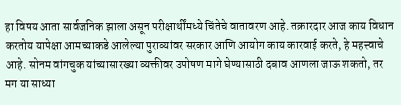हा विषय आता सार्वजनिक झाला असून परीक्षार्थींमध्ये चिंतेचे वातावरण आहे. तक्रारदार आज काय विधान करतोय यापेक्षा आमच्याकडे आलेल्या पुराव्यांवर सरकार आणि आयोग काय कारवाई करते, हे महत्त्वाचे आहे. सोनम वांगचुक यांच्यासारख्या व्यक्तीवर उपोषण मागे घेण्यासाठी दबाव आणला जाऊ शकतो, तर मग या साध्या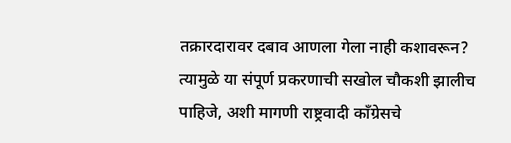तक्रारदारावर दबाव आणला गेला नाही कशावरून? त्यामुळे या संपूर्ण प्रकरणाची सखोल चौकशी झालीच पाहिजे, अशी मागणी राष्ट्रवादी काँग्रेसचे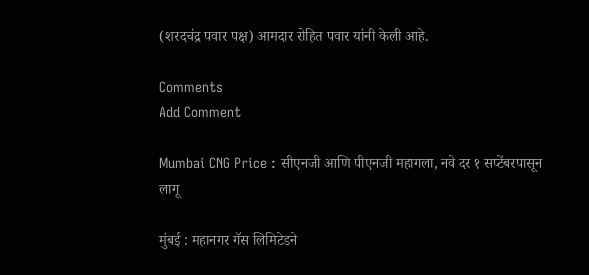(शरदचंद्र पवार पक्ष) आमदार रोहित पवार यांनी केली आहे.

Comments
Add Comment

Mumbai CNG Price : सीएनजी आणि पीएनजी महागला, नवे दर १ सप्टेंबरपासून लागू

मुंबई : महानगर गॅस लिमिटेडने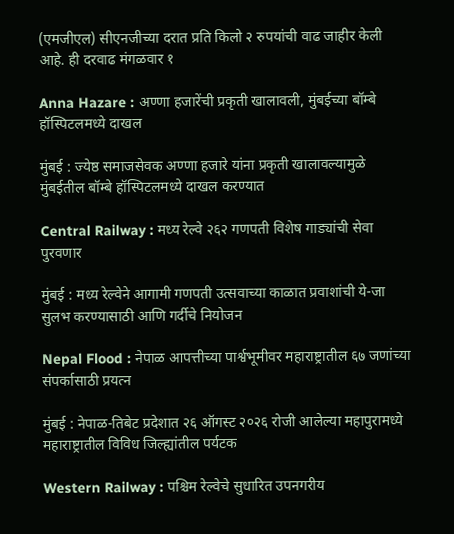(एमजीएल) सीएनजीच्या दरात प्रति किलो २ रुपयांची वाढ जाहीर केली आहे. ही दरवाढ मंगळवार १

Anna Hazare : अण्णा हजारेंची प्रकृती खालावली, मुंबईच्या बॉम्बे हॉस्पिटलमध्ये दाखल

मुंबई : ज्येष्ठ समाजसेवक अण्णा हजारे यांना प्रकृती खालावल्यामुळे मुंबईतील बॉम्बे हॉस्पिटलमध्ये दाखल करण्यात

Central Railway : मध्य रेल्वे २६२ गणपती विशेष गाड्यांची सेवा पुरवणार

मुंबई : मध्य रेल्वेने आगामी गणपती उत्सवाच्या काळात प्रवाशांची ये-जा सुलभ करण्यासाठी आणि गर्दीचे नियोजन

Nepal Flood : नेपाळ आपत्तीच्या पार्श्वभूमीवर महाराष्ट्रातील ६७ जणांच्या संपर्कासाठी प्रयत्न

मुंबई : नेपाळ-तिबेट प्रदेशात २६ ऑगस्ट २०२६ रोजी आलेल्या महापुरामध्ये महाराष्ट्रातील विविध जिल्ह्यांतील पर्यटक

Western Railway : पश्चिम रेल्वेचे सुधारित उपनगरीय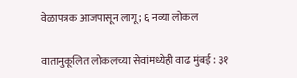वेळापत्रक आजपासून लागू; ६ नव्या लोकल

वातानुकूलित लोकलच्या सेवांमध्येही वाढ मुंबई : ३१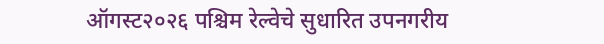ऑगस्ट२०२६ पश्चिम रेल्वेचे सुधारित उपनगरीय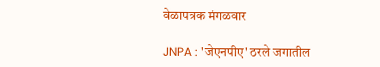वेळापत्रक मंगळवार

JNPA : 'जेएनपीए' ठरले जगातील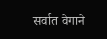सर्वात वेगाने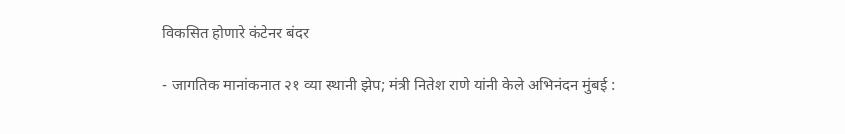विकसित होणारे कंटेनर बंदर

- जागतिक मानांकनात २१ व्या स्थानी झेप; मंत्री नितेश राणे यांनी केले अभिनंदन मुंबई :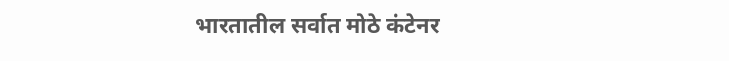भारतातील सर्वात मोठे कंटेनर